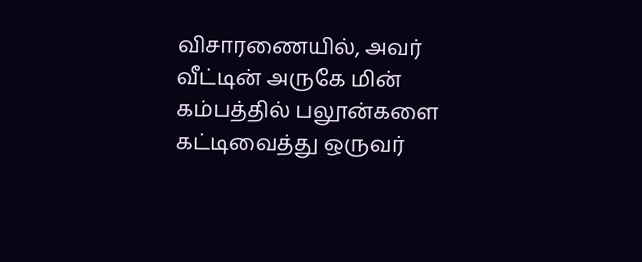விசாரணையில், அவர் வீட்டின் அருகே மின் கம்பத்தில் பலூன்களை கட்டிவைத்து ஒருவர்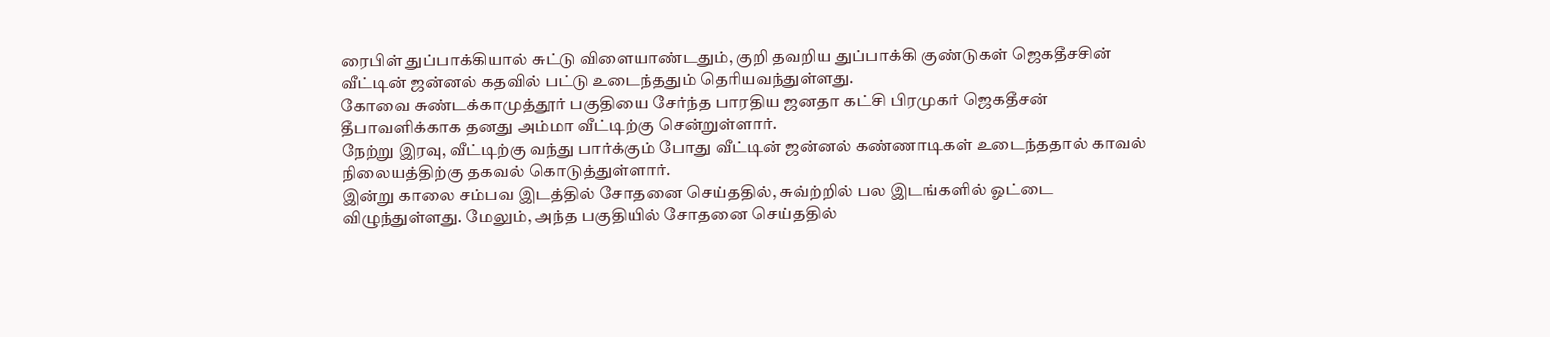ரைபிள் துப்பாக்கியால் சுட்டு விளையாண்டதும், குறி தவறிய துப்பாக்கி குண்டுகள் ஜெகதீசசின் வீட்டின் ஜன்னல் கதவில் பட்டு உடைந்ததும் தெரியவந்துள்ளது.
கோவை சுண்டக்காமுத்தூர் பகுதியை சேர்ந்த பாரதிய ஜனதா கட்சி பிரமுகர் ஜெகதீசன் தீபாவளிக்காக தனது அம்மா வீட்டிற்கு சென்றுள்ளார்.
நேற்று இரவு, வீட்டிற்கு வந்து பார்க்கும் போது வீட்டின் ஜன்னல் கண்ணாடிகள் உடைந்ததால் காவல் நிலையத்திற்கு தகவல் கொடுத்துள்ளார்.
இன்று காலை சம்பவ இடத்தில் சோதனை செய்ததில், சுவ்ற்றில் பல இடங்களில் ஓட்டை விழுந்துள்ளது. மேலும், அந்த பகுதியில் சோதனை செய்ததில்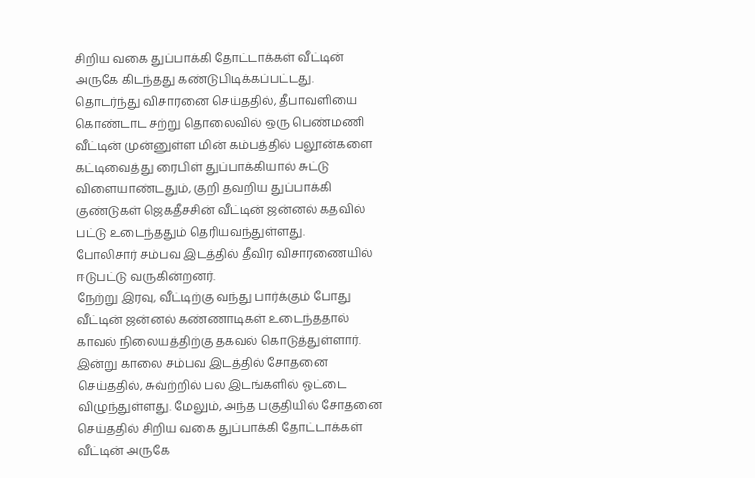சிறிய வகை துப்பாக்கி தோட்டாக்கள் வீட்டின் அருகே கிடந்தது கண்டுபிடிக்கப்பட்டது.
தொடர்ந்து விசாரனை செய்ததில், தீபாவளியை கொண்டாட சற்று தொலைவில் ஒரு பெண்மணி வீட்டின் முன்னுள்ள மின் கம்பத்தில் பலூன்களை கட்டிவைத்து ரைபிள் துப்பாக்கியால் சுட்டு விளையாண்டதும், குறி தவறிய துப்பாக்கி குண்டுகள் ஜெகதீசசின் வீட்டின் ஜன்னல் கதவில் பட்டு உடைந்ததும் தெரியவந்துள்ளது.
போலிசார் சம்பவ இடத்தில் தீவிர விசாரணையில் ஈடுபட்டு வருகின்றனர்.
நேற்று இரவு, வீட்டிற்கு வந்து பார்க்கும் போது வீட்டின் ஜன்னல் கண்ணாடிகள் உடைந்ததால் காவல் நிலையத்திற்கு தகவல் கொடுத்துள்ளார்.
இன்று காலை சம்பவ இடத்தில் சோதனை செய்ததில், சுவ்ற்றில் பல இடங்களில் ஓட்டை விழுந்துள்ளது. மேலும், அந்த பகுதியில் சோதனை செய்ததில் சிறிய வகை துப்பாக்கி தோட்டாக்கள் வீட்டின் அருகே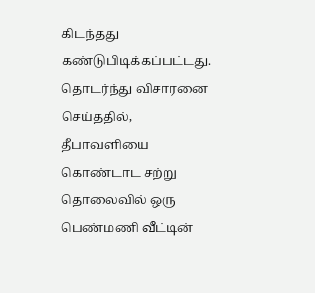கிடந்தது கண்டுபிடிக்கப்பட்டது.
தொடர்ந்து விசாரனை செய்ததில், தீபாவளியை கொண்டாட சற்று தொலைவில் ஒரு பெண்மணி வீட்டின்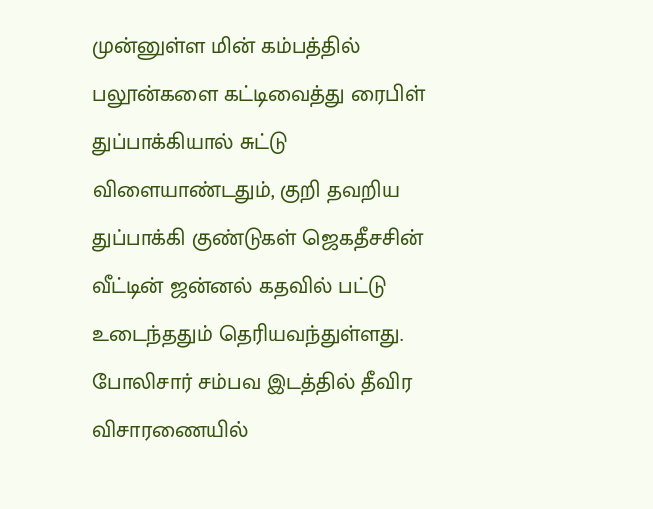முன்னுள்ள மின் கம்பத்தில் பலூன்களை கட்டிவைத்து ரைபிள் துப்பாக்கியால் சுட்டு விளையாண்டதும், குறி தவறிய துப்பாக்கி குண்டுகள் ஜெகதீசசின் வீட்டின் ஜன்னல் கதவில் பட்டு உடைந்ததும் தெரியவந்துள்ளது.
போலிசார் சம்பவ இடத்தில் தீவிர விசாரணையில்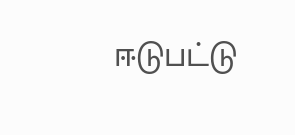ஈடுபட்டு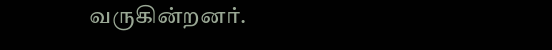வருகின்றனர்.